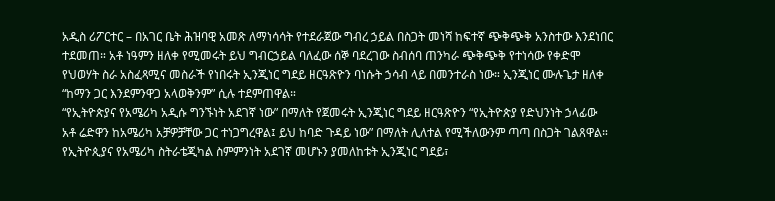አዲስ ሪፖርተር – በአገር ቤት ሕዝባዊ አመጽ ለማነሳሳት የተደራጀው ግብረ ኃይል በስጋት መነሻ ከፍተኛ ጭቅጭቅ አንስተው እንደነበር ተደመጠ። አቶ ነዓምን ዘለቀ የሚመሩት ይህ ግብርኃይል ባለፈው ሰኞ ባደረገው ስብሰባ ጠንካራ ጭቅጭቅ የተነሳው የቀድሞ የህወሃት ስራ አስፈጻሚና መስራች የነበሩት ኢንጂነር ግደይ ዘርዓጽዮን ባነሱት ኃሳብ ላይ በመንተራስ ነው። ኢንጂነር ሙሉጌታ ዘለቀ “ከማን ጋር እንደምንዋጋ አላወቅንም” ሲሉ ተደምጠዋል።
“የኢትዮጵያና የአሜሪካ አዲሱ ግንኙነት አደገኛ ነው” በማለት የጀመሩት ኢንጂነር ግደይ ዘርዓጽዮን “የኢትዮጵያ የድህንነት ኃላፊው አቶ ሬድዋን ከአሜሪካ አቻዎቻቸው ጋር ተነጋግረዋል፤ ይህ ከባድ ጉዳይ ነው” በማለት ሊለተል የሚችለውንም ጣጣ በስጋት ገልጸዋል።
የኢትዮጲያና የአሜሪካ ስትራቴጂካል ስምምንነት አደገኛ መሆኑን ያመለከቱት ኢንጂነር ግደይ፣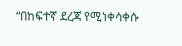“በከፍተኛ ደረጃ የሚነቀሳቀሱ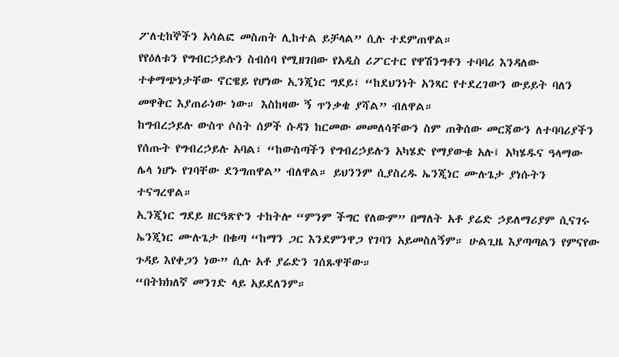ፖለቲከኞችን አሳልፎ መስጠት ሊከተል ይቻላል” ሲሉ ተደምጠዋል።
የየዕለቱን የግብርኃይሉን ስብሰባ የሚዘገበው የአዲስ ሪፖርተር የዋሽንግቶን ተባባሪ እንዳለው ተቀማጭነታቸው ኖርዌይ የሆነው ኢንጂነር ግደይ፣ “ከደህንነት አንጻር የተደረገውን ውይይት ባለን መዋቅር እያጠራነው ነው። እስከዛው ኝ ጥንቃቄ ያሻል” ብለዋል።
ከግብረኃይሉ ውስጥ ሶስት ሰዎች ሱዳን ከርመው መመለሳቸውን ስም ጠቅሰው መርጃውን ለተባባሪያችን የሰጡት የግብረኃይሉ አባል፣ “ከውስጣችን የግብረኃይሉን አካሄድ የማያውቁ አሉ፤ አካሄዱና ዓላማው ሌላ ነሆኑ የገባቸው ደንግጠዋል” ብለዋል። ይህንንም ሲያስረዱ ኤንጂነር ሙሉጌታ ያነሱትን ተናግረዋል።
ኢንጂነር ግደይ ዘርዓጽዮን ተከትሎ “ምንም ችግር የለውም” በማለት አቶ ያሬድ ኃይለማሪያም ሲናገሩ ኤንጂነር ሙሉጌታ በቁጣ “ከማን ጋር እንደምንዋጋ የገባን አይመስለኝም። ሁልጊዜ እያጣጣልን የምናየው ጉዳይ እየቀጋን ነው” ሲሉ አቶ ያሬድን ገሰጹዋቸው።
“በትክክለኛ መንገድ ላይ አይደለንም።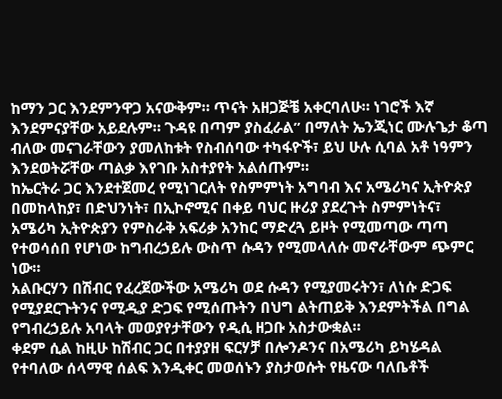ከማን ጋር እንደምንዋጋ አናውቅም። ጥናት አዘጋጅቼ አቀርባለሁ። ነገሮች እኛ እንደምናያቸው አይደሉም። ጉዳዩ በጣም ያስፈራል” በማለት ኤንጂነር ሙሉጌታ ቆጣ ብለው መናገራቸውን ያመለከቱት የስብሰባው ተካፋዮች፣ ይህ ሁሉ ሲባል አቶ ነዓምን እንደወትሯቸው ጣልቃ እየገቡ አስተያየት አልሰጡም።
ከኤርትራ ጋር እንደተጀመረ የሚነገርለት የስምምነት አግባብ እና አሜሪካና ኢትዮጵያ በመከላከያ፣ በድህንነት፣ በኢኮኖሚና በቀይ ባህር ዙሪያ ያደረጉት ስምምነትና፣ አሜሪካ ኢትዮጵያን የምስራቅ አፍሪቃ አንከር ማድረጓ ይዞት የሚመጣው ጣጣ የተወሳሰበ የሆነው ከግብረኃይሉ ውስጥ ሱዳን የሚመላለሱ መኖራቸውም ጭምር ነው።
አልቡርሃን በሽብር የፈረጀውችው አሜሪካ ወደ ሱዳን የሚያመሩትን፣ ለነሱ ድጋፍ የሚያደርጉትንና የሚዲያ ድጋፍ የሚሰጡትን በህግ ልትጠይቅ እንደምትችል በግል የግብረኃይሉ አባላት መወያየታቸውን የዲሲ ዘጋቡ አስታውቋል።
ቀደም ሲል ከዚሁ ከሽብር ጋር በተያያዘ ፍርሃቻ በሎንዶንና በአሜሪካ ይካሄዳል የተባለው ሰላማዊ ሰልፍ እንዲቀር መወሰኑን ያስታወሱት የዜናው ባለቤቶች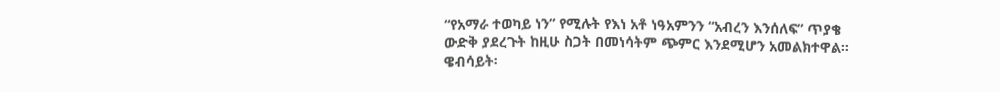“የአማራ ተወካይ ነን” የሚሉት የእነ አቶ ነዓአምንን “አብረን እንሰለፍ” ጥያቄ ውድቅ ያደረጉት ከዚሁ ስጋት በመነሳትም ጭምር እንደሚሆን አመልክተዋል።
ዌብሳይት፡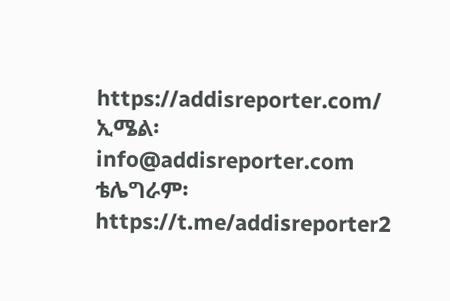https://addisreporter.com/
ኢሜል፡ info@addisreporter.com
ቴሌግራም፡ https://t.me/addisreporter2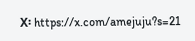X፡ https://x.com/amejuju?s=21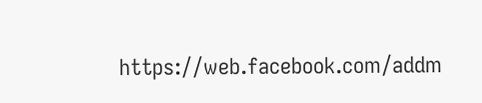https://web.facebook.com/addm